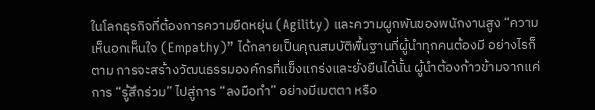ในโลกธุรกิจที่ต้องการความยืดหยุ่น (Agility) และความผูกพันของพนักงานสูง “ความเห็นอกเห็นใจ (Empathy)” ได้กลายเป็นคุณสมบัติพื้นฐานที่ผู้นำทุกคนต้องมี อย่างไรก็ตาม การจะสร้างวัฒนธรรมองค์กรที่แข็งแกร่งและยั่งยืนได้นั้น ผู้นำต้องก้าวข้ามจากแค่การ “รู้สึกร่วม” ไปสู่การ “ลงมือทำ” อย่างมีเมตตา หรือ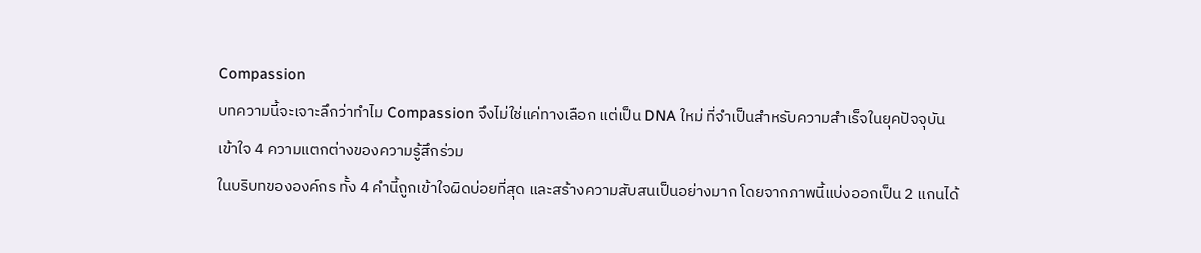Compassion
บทความนี้จะเจาะลึกว่าทำไม Compassion จึงไม่ใช่แค่ทางเลือก แต่เป็น DNA ใหม่ ที่จำเป็นสำหรับความสำเร็จในยุคปัจจุบัน
เข้าใจ 4 ความแตกต่างของความรู้สึกร่วม
ในบริบทขององค์กร ทั้ง 4 คำนี้ถูกเข้าใจผิดบ่อยที่สุด และสร้างความสับสนเป็นอย่างมาก โดยจากภาพนี้แบ่งออกเป็น 2 แกนได้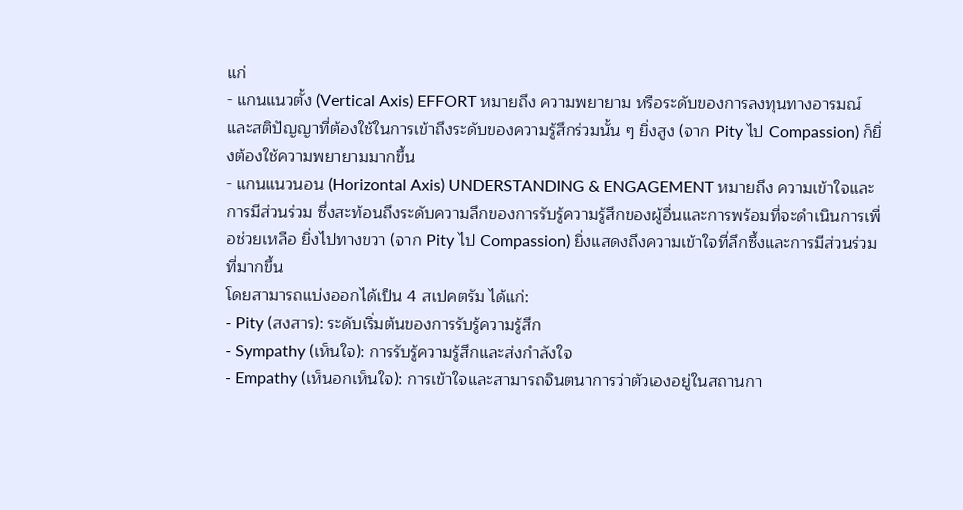แก่
- แกนแนวตั้ง (Vertical Axis) EFFORT หมายถึง ความพยายาม หรือระดับของการลงทุนทางอารมณ์และสติปัญญาที่ต้องใช้ในการเข้าถึงระดับของความรู้สึกร่วมนั้น ๆ ยิ่งสูง (จาก Pity ไป Compassion) ก็ยิ่งต้องใช้ความพยายามมากขึ้น
- แกนแนวนอน (Horizontal Axis) UNDERSTANDING & ENGAGEMENT หมายถึง ความเข้าใจและการมีส่วนร่วม ซึ่งสะท้อนถึงระดับความลึกของการรับรู้ความรู้สึกของผู้อื่นและการพร้อมที่จะดำเนินการเพื่อช่วยเหลือ ยิ่งไปทางขวา (จาก Pity ไป Compassion) ยิ่งแสดงถึงความเข้าใจที่ลึกซึ้งและการมีส่วนร่วมที่มากขึ้น
โดยสามารถแบ่งออกได้เป็น 4 สเปคตรัม ได้แก่:
- Pity (สงสาร): ระดับเริ่มต้นของการรับรู้ความรู้สึก
- Sympathy (เห็นใจ): การรับรู้ความรู้สึกและส่งกำลังใจ
- Empathy (เห็นอกเห็นใจ): การเข้าใจและสามารถจินตนาการว่าตัวเองอยู่ในสถานกา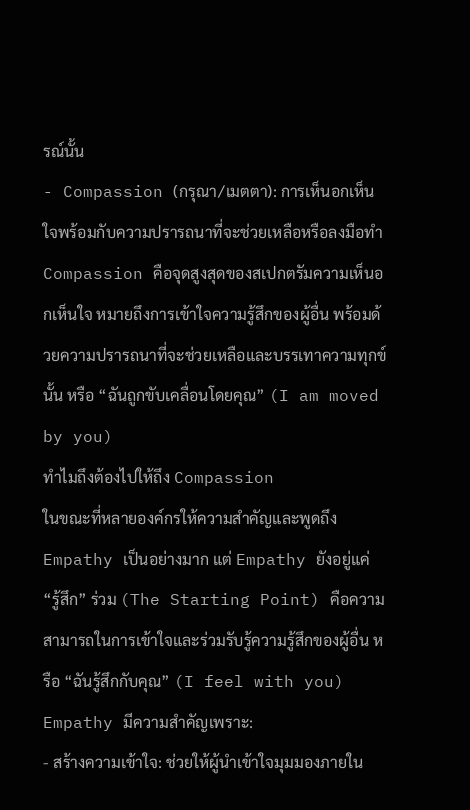รณ์นั้น
- Compassion (กรุณา/เมตตา): การเห็นอกเห็นใจพร้อมกับความปรารถนาที่จะช่วยเหลือหรือลงมือทำ
Compassion คือจุดสูงสุดของสเปกตรัมความเห็นอกเห็นใจ หมายถึงการเข้าใจความรู้สึกของผู้อื่น พร้อมด้วยความปรารถนาที่จะช่วยเหลือและบรรเทาความทุกข์นั้น หรือ “ฉันถูกขับเคลื่อนโดยคุณ” (I am moved by you)
ทำไมถึงต้องไปให้ถึง Compassion
ในขณะที่หลายองค์กรให้ความสำคัญและพูดถึง Empathy เป็นอย่างมาก แต่ Empathy ยังอยู่แค่ “รู้สึก” ร่วม (The Starting Point) คือความสามารถในการเข้าใจและร่วมรับรู้ความรู้สึกของผู้อื่น หรือ “ฉันรู้สึกกับคุณ” (I feel with you) Empathy มีความสำคัญเพราะ:
- สร้างความเข้าใจ: ช่วยให้ผู้นำเข้าใจมุมมองภายใน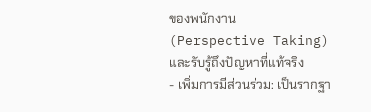ของพนักงาน (Perspective Taking) และรับรู้ถึงปัญหาที่แท้จริง
- เพิ่มการมีส่วนร่วม: เป็นรากฐา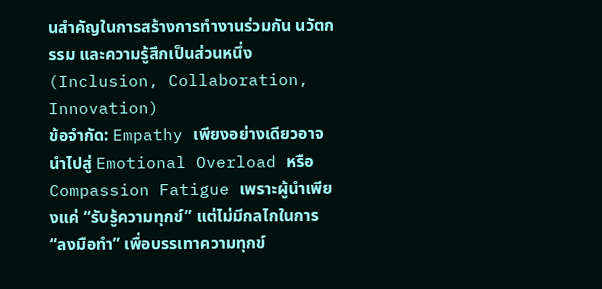นสำคัญในการสร้างการทำงานร่วมกัน นวัตกรรม และความรู้สึกเป็นส่วนหนึ่ง (Inclusion, Collaboration, Innovation)
ข้อจำกัด: Empathy เพียงอย่างเดียวอาจนำไปสู่ Emotional Overload หรือ Compassion Fatigue เพราะผู้นำเพียงแค่ “รับรู้ความทุกข์” แต่ไม่มีกลไกในการ “ลงมือทำ” เพื่อบรรเทาความทุกข์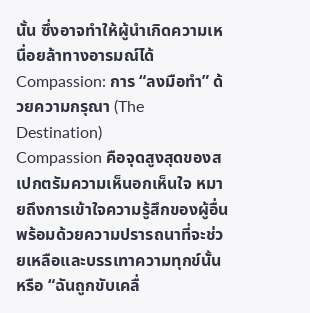นั้น ซึ่งอาจทำให้ผู้นำเกิดความเหนื่อยล้าทางอารมณ์ได้
Compassion: การ “ลงมือทำ” ด้วยความกรุณา (The Destination)
Compassion คือจุดสูงสุดของสเปกตรัมความเห็นอกเห็นใจ หมายถึงการเข้าใจความรู้สึกของผู้อื่น พร้อมด้วยความปรารถนาที่จะช่วยเหลือและบรรเทาความทุกข์นั้น หรือ “ฉันถูกขับเคลื่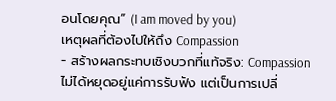อนโดยคุณ” (I am moved by you)
เหตุผลที่ต้องไปให้ถึง Compassion
- สร้างผลกระทบเชิงบวกที่แท้จริง: Compassion ไม่ได้หยุดอยู่แค่การรับฟัง แต่เป็นการเปลี่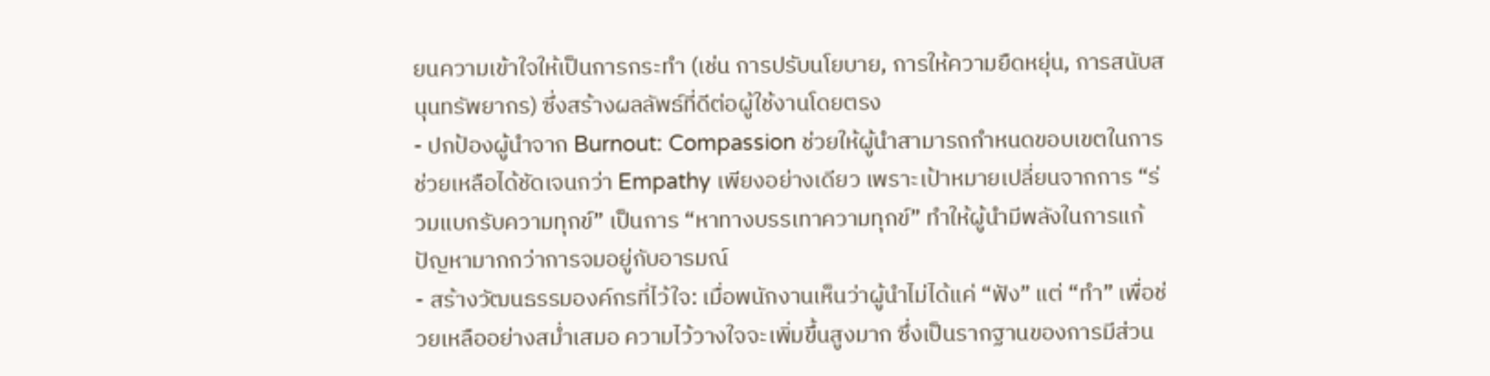ยนความเข้าใจให้เป็นการกระทำ (เช่น การปรับนโยบาย, การให้ความยืดหยุ่น, การสนับสนุนทรัพยากร) ซึ่งสร้างผลลัพธ์ที่ดีต่อผู้ใช้งานโดยตรง
- ปกป้องผู้นำจาก Burnout: Compassion ช่วยให้ผู้นำสามารถกำหนดขอบเขตในการช่วยเหลือได้ชัดเจนกว่า Empathy เพียงอย่างเดียว เพราะเป้าหมายเปลี่ยนจากการ “ร่วมแบกรับความทุกข์” เป็นการ “หาทางบรรเทาความทุกข์” ทำให้ผู้นำมีพลังในการแก้ปัญหามากกว่าการจมอยู่กับอารมณ์
- สร้างวัฒนธรรมองค์กรที่ไว้ใจ: เมื่อพนักงานเห็นว่าผู้นำไม่ได้แค่ “ฟัง” แต่ “ทำ” เพื่อช่วยเหลืออย่างสม่ำเสมอ ความไว้วางใจจะเพิ่มขึ้นสูงมาก ซึ่งเป็นรากฐานของการมีส่วน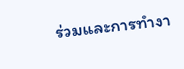ร่วมและการทำงา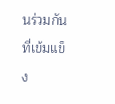นร่วมกันที่เข้มแข็ง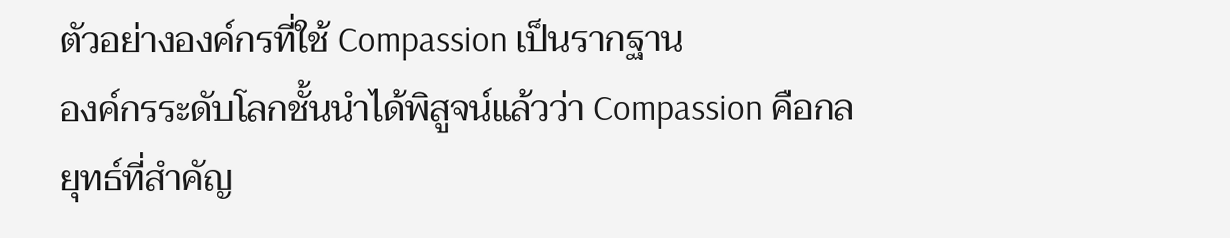ตัวอย่างองค์กรที่ใช้ Compassion เป็นรากฐาน
องค์กรระดับโลกชั้นนำได้พิสูจน์แล้วว่า Compassion คือกลยุทธ์ที่สำคัญ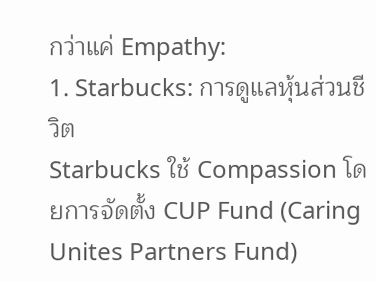กว่าแค่ Empathy:
1. Starbucks: การดูแลหุ้นส่วนชีวิต
Starbucks ใช้ Compassion โดยการจัดตั้ง CUP Fund (Caring Unites Partners Fund)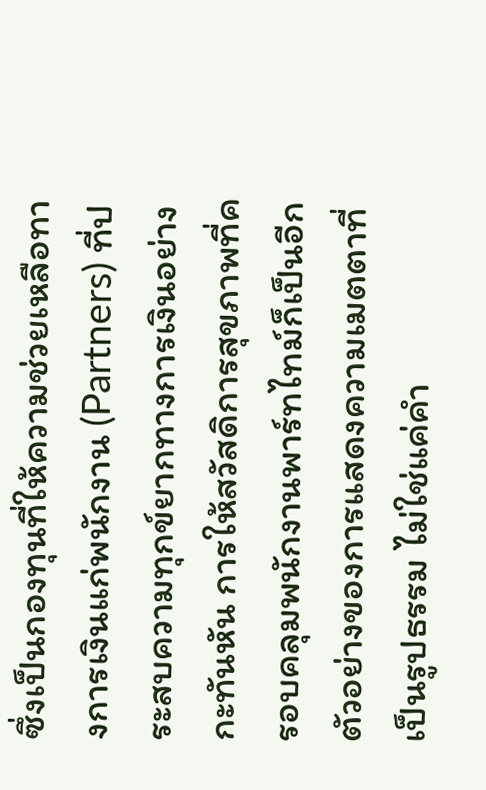ซึ่งเป็นกองทุนที่ให้ความช่วยเหลือทางการเงินแก่พนักงาน (Partners) ที่ประสบความทุกข์ยากทางการเงินอย่างกะทันหัน การให้สวัสดิการสุขภาพที่ครอบคลุมพนักงานพาร์ทไทม์ก็เป็นอีกตัวอย่างของการแสดงความเมตตาที่เป็นรูปธรรม ไม่ใช่แค่คำ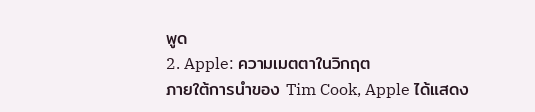พูด
2. Apple: ความเมตตาในวิกฤต
ภายใต้การนำของ Tim Cook, Apple ได้แสดง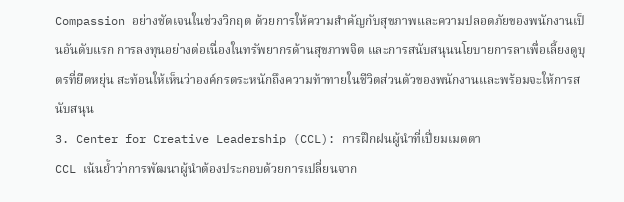Compassion อย่างชัดเจนในช่วงวิกฤต ด้วยการให้ความสำคัญกับสุขภาพและความปลอดภัยของพนักงานเป็นอันดับแรก การลงทุนอย่างต่อเนื่องในทรัพยากรด้านสุขภาพจิต และการสนับสนุนนโยบายการลาเพื่อเลี้ยงดูบุตรที่ยืดหยุ่น สะท้อนให้เห็นว่าองค์กรตระหนักถึงความท้าทายในชีวิตส่วนตัวของพนักงานและพร้อมจะให้การสนับสนุน
3. Center for Creative Leadership (CCL): การฝึกฝนผู้นำที่เปี่ยมเมตตา
CCL เน้นย้ำว่าการพัฒนาผู้นำต้องประกอบด้วยการเปลี่ยนจาก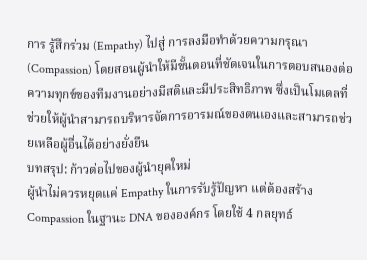การ รู้สึกร่วม (Empathy) ไปสู่ การลงมือทำด้วยความกรุณา (Compassion) โดยสอนผู้นำให้มีขั้นตอนที่ชัดเจนในการตอบสนองต่อความทุกข์ของทีมงานอย่างมีสติและมีประสิทธิภาพ ซึ่งเป็นโมเดลที่ช่วยให้ผู้นำสามารถบริหารจัดการอารมณ์ของตนเองและสามารถช่วยเหลือผู้อื่นได้อย่างยั่งยืน
บทสรุป: ก้าวต่อไปของผู้นำยุคใหม่
ผู้นำไม่ควรหยุดแค่ Empathy ในการรับรู้ปัญหา แต่ต้องสร้าง Compassion ในฐานะ DNA ขององค์กร โดยใช้ 4 กลยุทธ์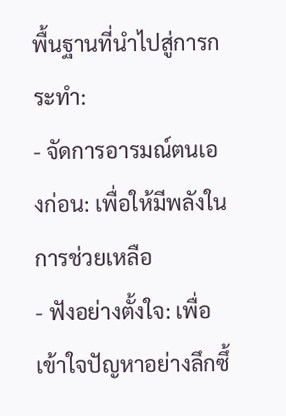พื้นฐานที่นำไปสู่การกระทำ:
- จัดการอารมณ์ตนเองก่อน: เพื่อให้มีพลังในการช่วยเหลือ
- ฟังอย่างตั้งใจ: เพื่อเข้าใจปัญหาอย่างลึกซึ้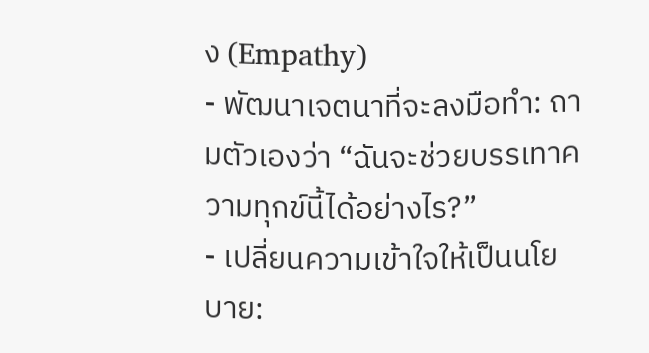ง (Empathy)
- พัฒนาเจตนาที่จะลงมือทำ: ถามตัวเองว่า “ฉันจะช่วยบรรเทาความทุกข์นี้ได้อย่างไร?”
- เปลี่ยนความเข้าใจให้เป็นนโยบาย: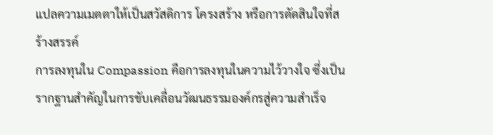แปลความเมตตาให้เป็นสวัสดิการ โครงสร้าง หรือการตัดสินใจที่สร้างสรรค์
การลงทุนใน Compassion คือการลงทุนในความไว้วางใจ ซึ่งเป็นรากฐานสำคัญในการขับเคลื่อนวัฒนธรรมองค์กรสู่ความสำเร็จ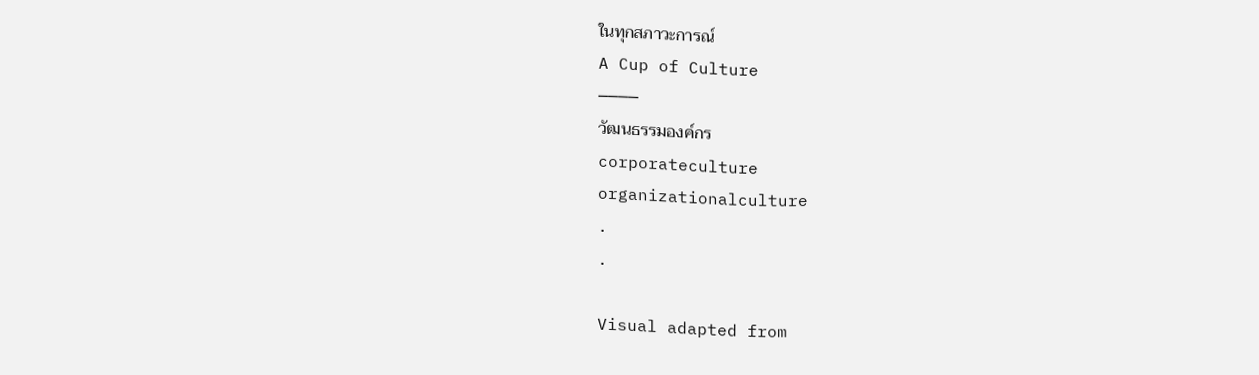ในทุกสภาวะการณ์
A Cup of Culture
────
วัฒนธรรมองค์กร
corporateculture
organizationalculture
.
.

Visual adapted from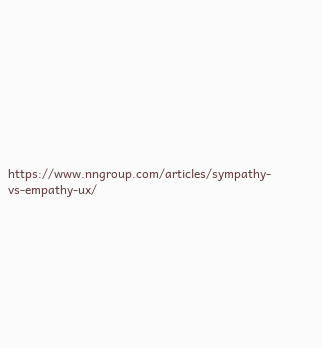https://www.nngroup.com/articles/sympathy-vs-empathy-ux/